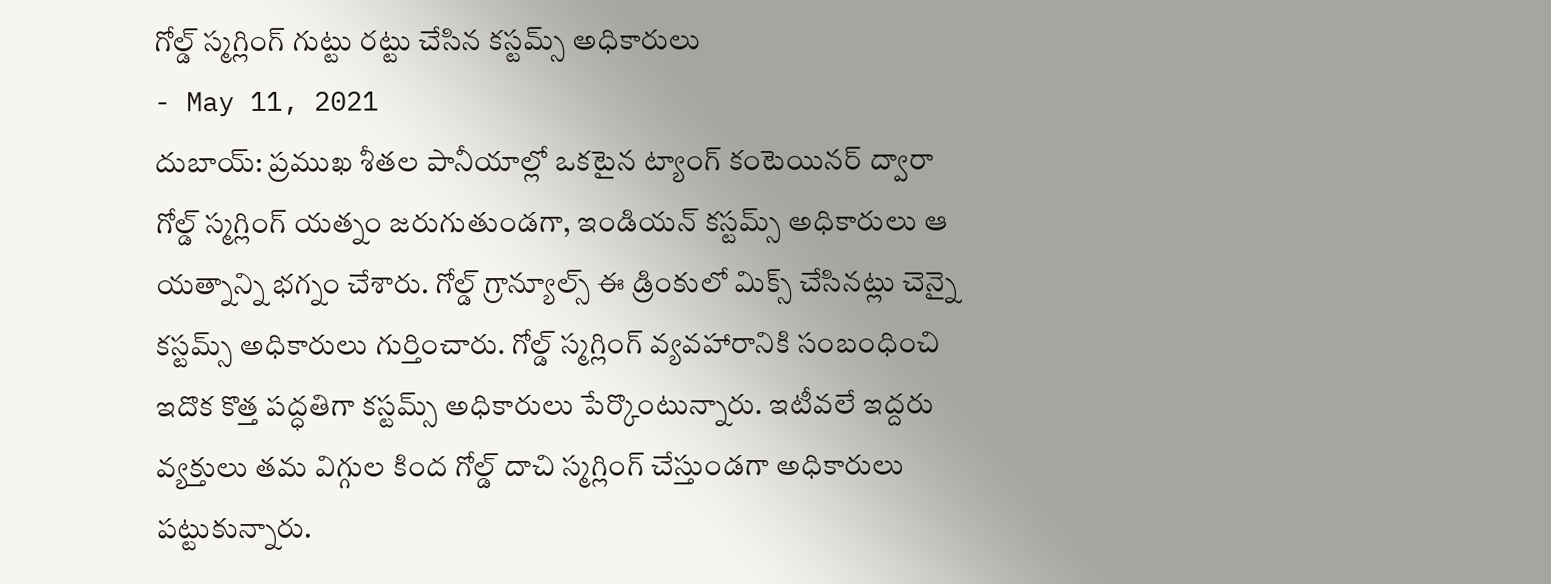గోల్డ్ స్మగ్లింగ్ గుట్టు రట్టు చేసిన కస్టమ్స్ అధికారులు
- May 11, 2021
దుబాయ్: ప్రముఖ శీతల పానీయాల్లో ఒకటైన ట్యాంగ్ కంటెయినర్ ద్వారా గోల్డ్ స్మగ్లింగ్ యత్నం జరుగుతుండగా, ఇండియన్ కస్టమ్స్ అధికారులు ఆ యత్నాన్ని భగ్నం చేశారు. గోల్డ్ గ్రాన్యూల్స్ ఈ డ్రింకులో మిక్స్ చేసినట్లు చెన్నై కస్టమ్స్ అధికారులు గుర్తించారు. గోల్డ్ స్మగ్లింగ్ వ్యవహారానికి సంబంధించి ఇదొక కొత్త పద్ధతిగా కస్టమ్స్ అధికారులు పేర్కొంటున్నారు. ఇటీవలే ఇద్దరు వ్యక్తులు తమ విగ్గుల కింద గోల్డ్ దాచి స్మగ్లింగ్ చేస్తుండగా అధికారులు పట్టుకున్నారు.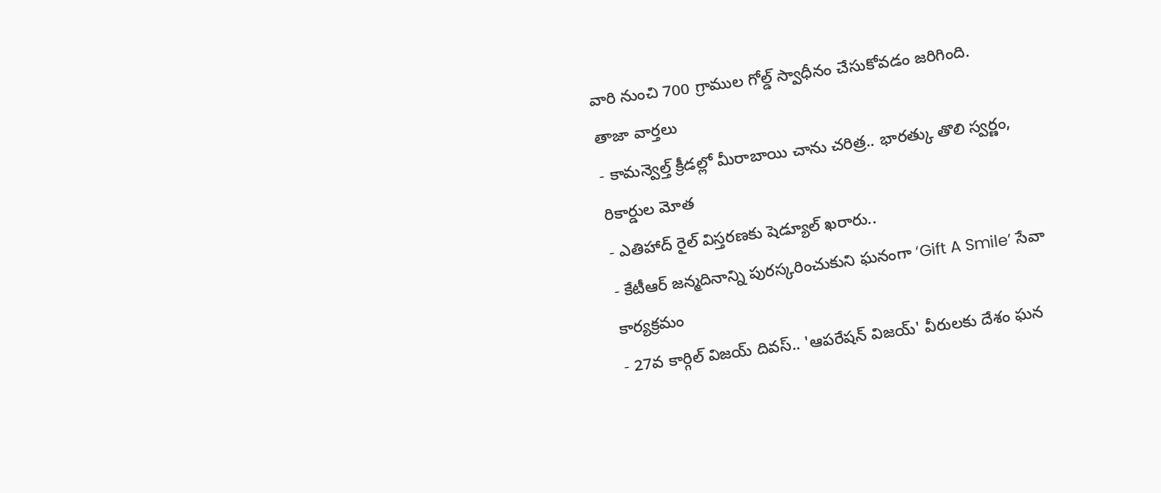వారి నుంచి 700 గ్రాముల గోల్డ్ స్వాధీనం చేసుకోవడం జరిగింది.
తాజా వార్తలు
- కామన్వెల్త్ క్రీడల్లో మీరాబాయి చాను చరిత్ర.. భారత్కు తొలి స్వర్ణం, రికార్డుల మోత
- ఎతిహాద్ రైల్ విస్తరణకు షెడ్యూల్ ఖరారు..
- కేటీఆర్ జన్మదినాన్ని పురస్కరించుకుని ఘనంగా ‘Gift A Smile’ సేవా కార్యక్రమం
- 27వ కార్గిల్ విజయ్ దివస్.. 'ఆపరేషన్ విజయ్' వీరులకు దేశం ఘన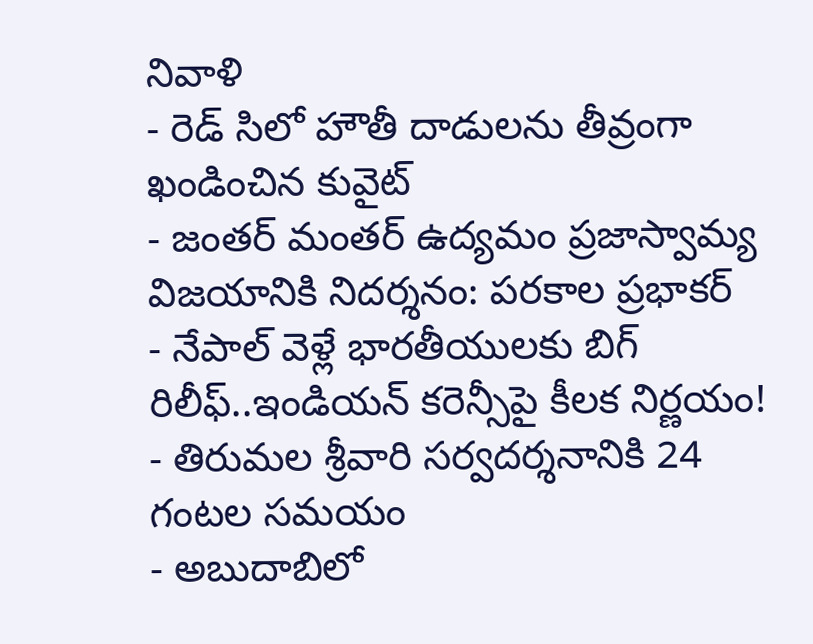నివాళి
- రెడ్ సిలో హౌతీ దాడులను తీవ్రంగా ఖండించిన కువైట్
- జంతర్ మంతర్ ఉద్యమం ప్రజాస్వామ్య విజయానికి నిదర్శనం: పరకాల ప్రభాకర్
- నేపాల్ వెళ్లే భారతీయులకు బిగ్ రిలీఫ్..ఇండియన్ కరెన్సీపై కీలక నిర్ణయం!
- తిరుమల శ్రీవారి సర్వదర్శనానికి 24 గంటల సమయం
- అబుదాబిలో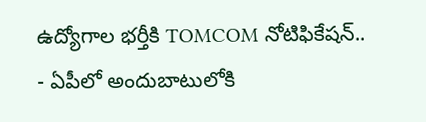ఉద్యోగాల భర్తీకి TOMCOM నోటిఫికేషన్..
- ఏపీలో అందుబాటులోకి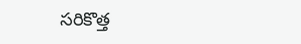సరికొత్త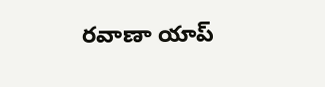రవాణా యాప్